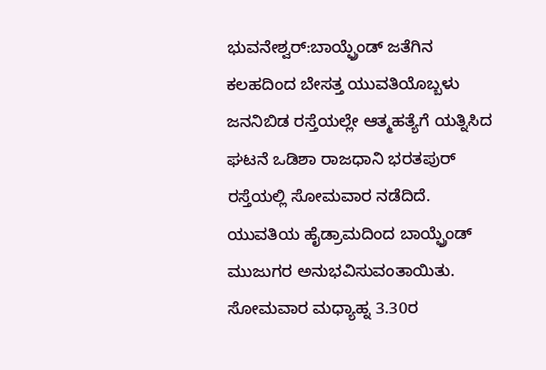ಭುವನೇಶ್ವರ್:ಬಾಯ್ಫ್ರೆಂಡ್ ಜತೆಗಿನ ಕಲಹದಿಂದ ಬೇಸತ್ತ ಯುವತಿಯೊಬ್ಬಳು ಜನನಿಬಿಡ ರಸ್ತೆಯಲ್ಲೇ ಆತ್ಮಹತ್ಯೆಗೆ ಯತ್ನಿಸಿದ ಘಟನೆ ಒಡಿಶಾ ರಾಜಧಾನಿ ಭರತಪುರ್ ರಸ್ತೆಯಲ್ಲಿ ಸೋಮವಾರ ನಡೆದಿದೆ.
ಯುವತಿಯ ಹೈಡ್ರಾಮದಿಂದ ಬಾಯ್ಫ್ರೆಂಡ್ ಮುಜುಗರ ಅನುಭವಿಸುವಂತಾಯಿತು. ಸೋಮವಾರ ಮಧ್ಯಾಹ್ನ 3.30ರ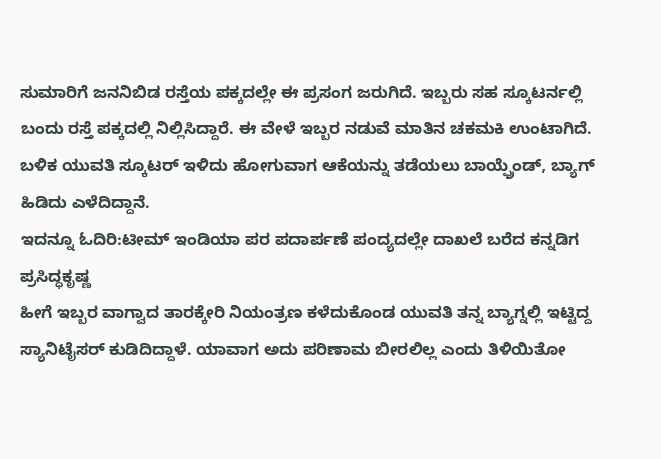ಸುಮಾರಿಗೆ ಜನನಿಬಿಡ ರಸ್ತೆಯ ಪಕ್ಕದಲ್ಲೇ ಈ ಪ್ರಸಂಗ ಜರುಗಿದೆ. ಇಬ್ಬರು ಸಹ ಸ್ಕೂಟರ್ನಲ್ಲಿ ಬಂದು ರಸ್ತೆ ಪಕ್ಕದಲ್ಲಿ ನಿಲ್ಲಿಸಿದ್ದಾರೆ. ಈ ವೇಳೆ ಇಬ್ಬರ ನಡುವೆ ಮಾತಿನ ಚಕಮಕಿ ಉಂಟಾಗಿದೆ. ಬಳಿಕ ಯುವತಿ ಸ್ಕೂಟರ್ ಇಳಿದು ಹೋಗುವಾಗ ಆಕೆಯನ್ನು ತಡೆಯಲು ಬಾಯ್ಫ್ರೆಂಡ್, ಬ್ಯಾಗ್ ಹಿಡಿದು ಎಳೆದಿದ್ದಾನೆ.
ಇದನ್ನೂ ಓದಿರಿ:ಟೀಮ್ ಇಂಡಿಯಾ ಪರ ಪದಾರ್ಪಣೆ ಪಂದ್ಯದಲ್ಲೇ ದಾಖಲೆ ಬರೆದ ಕನ್ನಡಿಗ ಪ್ರಸಿದ್ಧಕೃಷ್ಣ
ಹೀಗೆ ಇಬ್ಬರ ವಾಗ್ವಾದ ತಾರಕ್ಕೇರಿ ನಿಯಂತ್ರಣ ಕಳೆದುಕೊಂಡ ಯುವತಿ ತನ್ನ ಬ್ಯಾಗ್ನಲ್ಲಿ ಇಟ್ಟಿದ್ದ ಸ್ಯಾನಿಟೈಸರ್ ಕುಡಿದಿದ್ದಾಳೆ. ಯಾವಾಗ ಅದು ಪರಿಣಾಮ ಬೀರಲಿಲ್ಲ ಎಂದು ತಿಳಿಯಿತೋ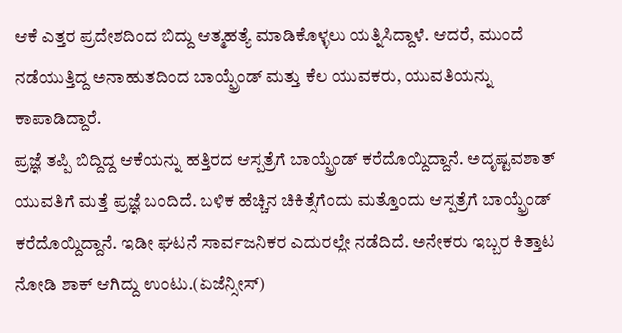ಆಕೆ ಎತ್ತರ ಪ್ರದೇಶದಿಂದ ಬಿದ್ದು ಆತ್ಮಹತ್ಯೆ ಮಾಡಿಕೊಳ್ಳಲು ಯತ್ನಿಸಿದ್ದಾಳೆ. ಆದರೆ, ಮುಂದೆ ನಡೆಯುತ್ತಿದ್ದ ಅನಾಹುತದಿಂದ ಬಾಯ್ಫ್ರೆಂಡ್ ಮತ್ತು ಕೆಲ ಯುವಕರು, ಯುವತಿಯನ್ನು ಕಾಪಾಡಿದ್ದಾರೆ.
ಪ್ರಜ್ಞೆ ತಪ್ಪಿ ಬಿದ್ದಿದ್ದ ಆಕೆಯನ್ನು ಹತ್ತಿರದ ಆಸ್ಪತ್ರೆಗೆ ಬಾಯ್ಫ್ರೆಂಡ್ ಕರೆದೊಯ್ದಿದ್ದಾನೆ. ಅದೃಷ್ಟವಶಾತ್ ಯುವತಿಗೆ ಮತ್ತೆ ಪ್ರಜ್ಞೆ ಬಂದಿದೆ. ಬಳಿಕ ಹೆಚ್ಚಿನ ಚಿಕಿತ್ಸೆಗೆಂದು ಮತ್ತೊಂದು ಆಸ್ಪತ್ರೆಗೆ ಬಾಯ್ಫ್ರೆಂಡ್ ಕರೆದೊಯ್ದಿದ್ದಾನೆ. ಇಡೀ ಘಟನೆ ಸಾರ್ವಜನಿಕರ ಎದುರಲ್ಲೇ ನಡೆದಿದೆ. ಅನೇಕರು ಇಬ್ಬರ ಕಿತ್ತಾಟ ನೋಡಿ ಶಾಕ್ ಆಗಿದ್ದು ಉಂಟು.(ಏಜೆನ್ಸೀಸ್)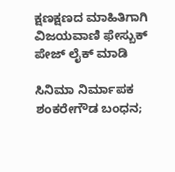ಕ್ಷಣಕ್ಷಣದ ಮಾಹಿತಿಗಾಗಿ ವಿಜಯವಾಣಿ ಫೇಸ್ಬುಕ್ ಪೇಜ್ ಲೈಕ್ ಮಾಡಿ

ಸಿನಿಮಾ ನಿರ್ಮಾಪಕ ಶಂಕರೇಗೌಡ ಬಂಧನ;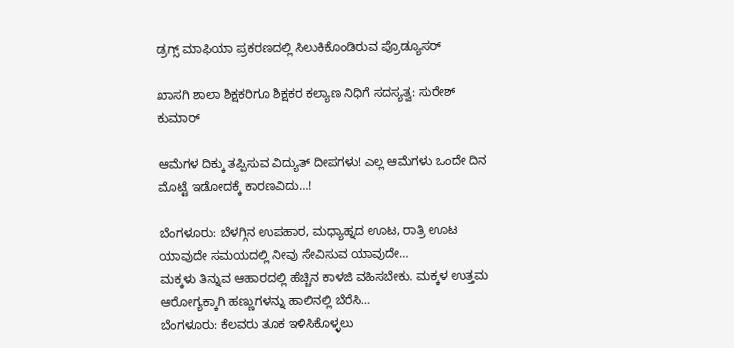ಡ್ರಗ್ಸ್ ಮಾಫಿಯಾ ಪ್ರಕರಣದಲ್ಲಿ ಸಿಲುಕಿಕೊಂಡಿರುವ ಪ್ರೊಡ್ಯೂಸರ್

ಖಾಸಗಿ ಶಾಲಾ ಶಿಕ್ಷಕರಿಗೂ ಶಿಕ್ಷಕರ ಕಲ್ಯಾಣ ನಿಧಿಗೆ ಸದಸ್ಯತ್ವ: ಸುರೇಶ್ ಕುಮಾರ್

ಆಮೆಗಳ ದಿಕ್ಕು ತಪ್ಪಿಸುವ ವಿದ್ಯುತ್ ದೀಪಗಳು! ಎಲ್ಲ ಆಮೆಗಳು ಒಂದೇ ದಿನ ಮೊಟ್ಟೆ ಇಡೋದಕ್ಕೆ ಕಾರಣವಿದು…!

ಬೆಂಗಳೂರು: ಬೆಳಗ್ಗಿನ ಉಪಹಾರ, ಮಧ್ಯಾಹ್ನದ ಊಟ, ರಾತ್ರಿ ಊಟ ಯಾವುದೇ ಸಮಯದಲ್ಲಿ ನೀವು ಸೇವಿಸುವ ಯಾವುದೇ…
ಮಕ್ಕಳು ತಿನ್ನುವ ಆಹಾರದಲ್ಲಿ ಹೆಚ್ಚಿನ ಕಾಳಜಿ ವಹಿಸಬೇಕು. ಮಕ್ಕಳ ಉತ್ತಮ ಆರೋಗ್ಯಕ್ಕಾಗಿ ಹಣ್ಣುಗಳನ್ನು ಹಾಲಿನಲ್ಲಿ ಬೆರೆಸಿ…
ಬೆಂಗಳೂರು: ಕೆಲವರು ತೂಕ ಇಳಿಸಿಕೊಳ್ಳಲು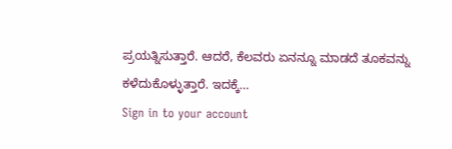ಪ್ರಯತ್ನಿಸುತ್ತಾರೆ. ಆದರೆ, ಕೆಲವರು ಏನನ್ನೂ ಮಾಡದೆ ತೂಕವನ್ನು ಕಳೆದುಕೊಳ್ಳುತ್ತಾರೆ. ಇದಕ್ಕೆ…
Sign in to your account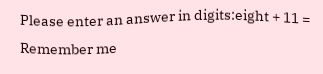Please enter an answer in digits:eight + 11 =
Remember me